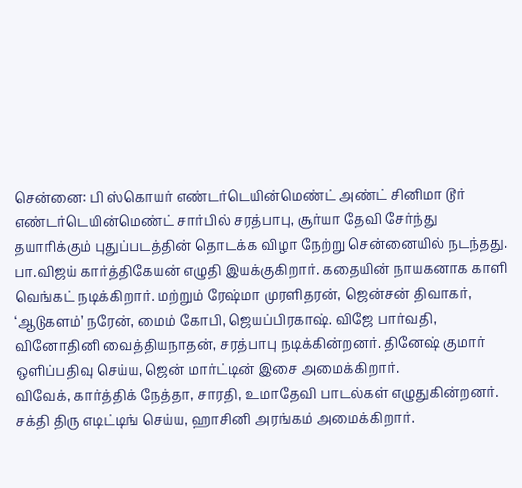சென்னை: பி ஸ்கொயர் எண்டர்டெயின்மெண்ட் அண்ட் சினிமா டூர் எண்டர்டெயின்மெண்ட் சார்பில் சரத்பாபு, சூர்யா தேவி சேர்ந்து தயாரிக்கும் புதுப்படத்தின் தொடக்க விழா நேற்று சென்னையில் நடந்தது. பா.விஜய் கார்த்திகேயன் எழுதி இயக்குகிறார். கதையின் நாயகனாக காளி வெங்கட் நடிக்கிறார். மற்றும் ரேஷ்மா முரளிதரன், ஜென்சன் திவாகர், ‘ஆடுகளம்’ நரேன், மைம் கோபி, ஜெயப்பிரகாஷ். விஜே பார்வதி, வினோதினி வைத்தியநாதன், சரத்பாபு நடிக்கின்றனர். தினேஷ் குமார் ஒளிப்பதிவு செய்ய, ஜென் மார்ட்டின் இசை அமைக்கிறார்.
விவேக், கார்த்திக் நேத்தா, சாரதி, உமாதேவி பாடல்கள் எழுதுகின்றனர். சக்தி திரு எடிட்டிங் செய்ய, ஹாசினி அரங்கம் அமைக்கிறார்.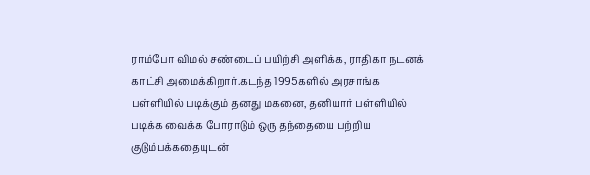ராம்போ விமல் சண்டைப் பயிற்சி அளிக்க, ராதிகா நடனக் காட்சி அமைக்கிறார்.கடந்த 1995களில் அரசாங்க பள்ளியில் படிக்கும் தனது மகனை, தனியார் பள்ளியில் படிக்க வைக்க போராடும் ஒரு தந்தையை பற்றிய குடும்பக்கதையுடன்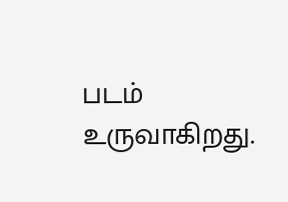படம் உருவாகிறது.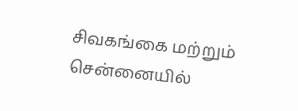சிவகங்கை மற்றும் சென்னையில்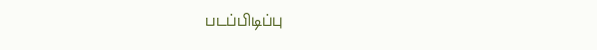படப்பிடிப்பு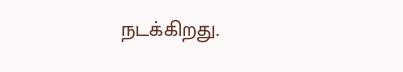நடக்கிறது.